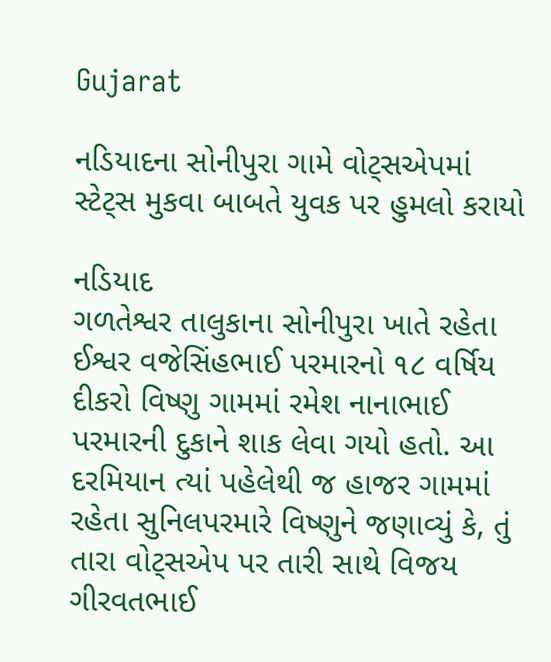Gujarat

નડિયાદના સોનીપુરા ગામે વોટ્‌સએપમાં સ્ટેટ્‌સ મુકવા બાબતે યુવક પર હુમલો કરાયો

નડિયાદ
ગળતેશ્વર તાલુકાના સોનીપુરા ખાતે રહેતા ઈશ્વર વજેસિંહભાઈ પરમારનો ૧૮ વર્ષિય દીકરો વિષ્ણુ ગામમાં રમેશ નાનાભાઈ પરમારની દુકાને શાક લેવા ગયો હતો. આ દરમિયાન ત્યાં પહેલેથી જ હાજર ગામમાં રહેતા સુનિલપરમારે વિષ્ણુને જણાવ્યું કે, તું તારા વોટ્‌સએપ પર તારી સાથે વિજય ગીરવતભાઈ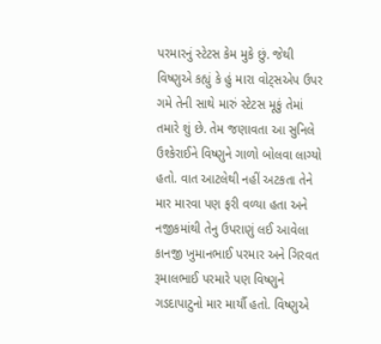પરમારનું સ્ટેટસ કેમ મુકે છું. જેથી વિષ્ણુએ કહ્યું કે હું મારા વોટ્‌સએપ ઉપર ગમે તેની સાથે મારું સ્ટેટસ મૂકું તેમાં તમારે શું છે. તેમ જણાવતા આ સુનિલે ઉશ્કેરાઈને વિષ્ણુને ગાળો બોલવા લાગ્યો હતો. વાત આટલેથી નહીં અટકતા તેને માર મારવા પણ ફરી વળ્યા હતા અને નજીકમાંથી તેનુ ઉપરાણું લઈ આવેલા કાનજી ખુમાનભાઈ પરમાર અને ગિરવત રૂમાલભાઈ પરમારે પણ વિષ્ણુને ગડદાપાટુનો માર માર્યૌ હતો. વિષ્ણુએ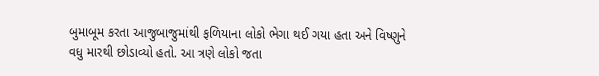બુમાબૂમ કરતા આજુબાજુમાંથી ફળિયાના લોકો ભેગા થઈ ગયા હતા અને વિષ્ણુને વધુ મારથી છોડાવ્યો હતો. આ ત્રણે લોકો જતા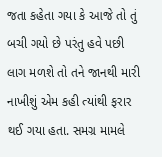જતા કહેતા ગયા કે આજે તો તું બચી ગયો છે પરંતુ હવે પછી લાગ મળશે તો તને જાનથી મારી નાખીશું એમ કહી ત્યાંથી ફરાર થઈ ગયા હતા. સમગ્ર મામલે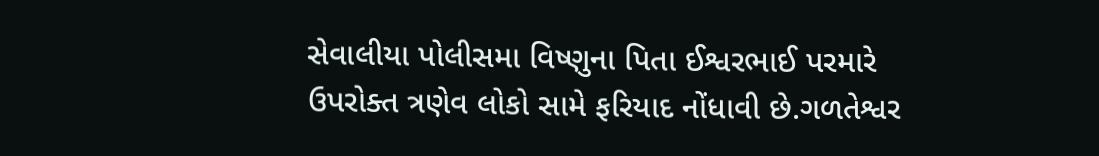સેવાલીયા પોલીસમા વિષ્ણુના પિતા ઈશ્વરભાઈ પરમારે ઉપરોક્ત ત્રણેવ લોકો સામે ફરિયાદ નોંધાવી છે.ગળતેશ્વર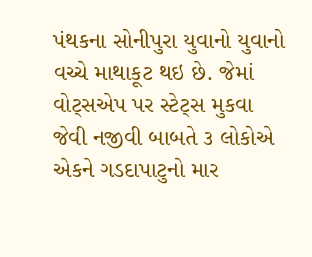પંથકના સોનીપુરા યુવાનો યુવાનો વચ્ચે માથાકૂટ થઇ છે. જેમાં વોટ્‌સએપ પર સ્ટેટ્‌સ મુકવા જેવી નજીવી બાબતે ૩ લોકોએ એકને ગડદાપાટુનો માર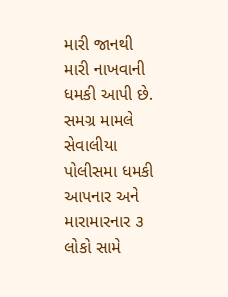મારી જાનથી મારી નાખવાની ધમકી આપી છે. સમગ્ર મામલે સેવાલીયા પોલીસમા ધમકી આપનાર અને મારામારનાર ૩ લોકો સામે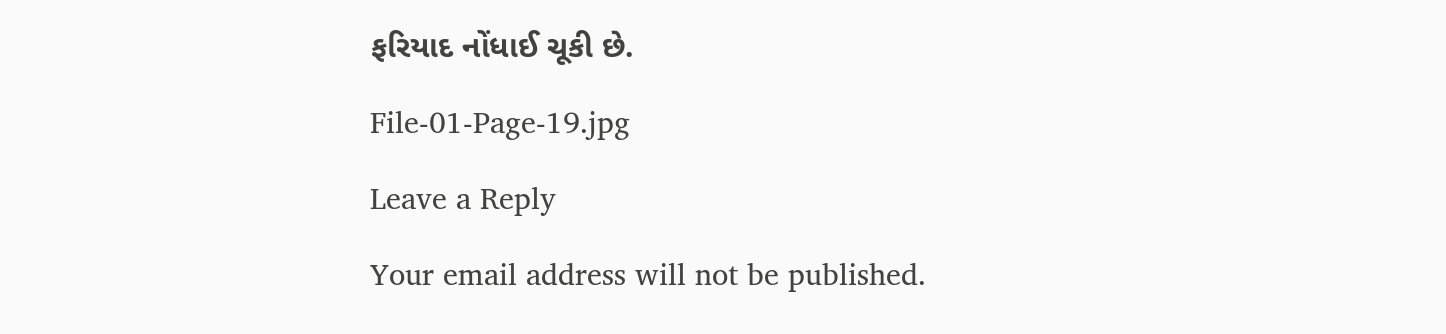ફરિયાદ નોંધાઈ ચૂકી છે.

File-01-Page-19.jpg

Leave a Reply

Your email address will not be published.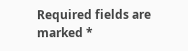Required fields are marked *